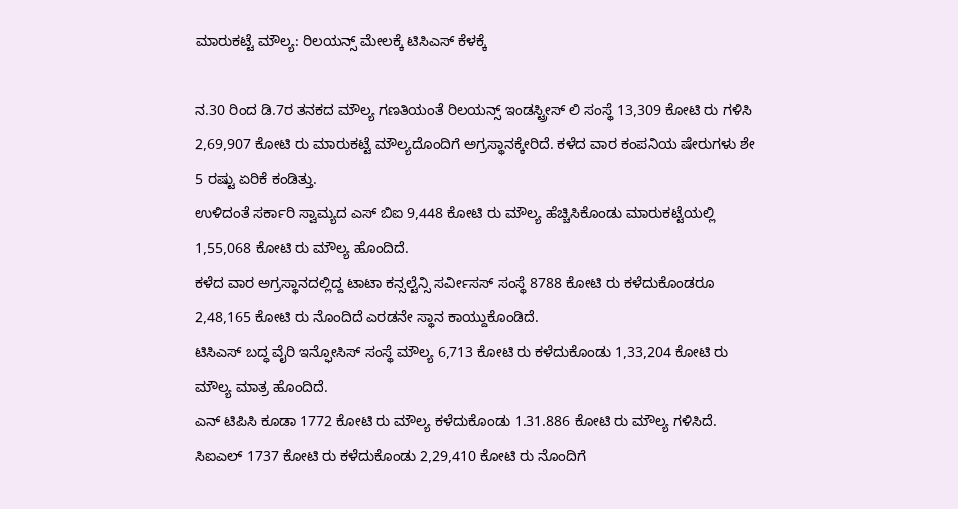ಮಾರುಕಟ್ಟೆ ಮೌಲ್ಯ: ರಿಲಯನ್ಸ್ ಮೇಲಕ್ಕೆ ಟಿಸಿಎಸ್ ಕೆಳಕ್ಕೆ

ನ.30 ರಿಂದ ಡಿ.7ರ ತನಕದ ಮೌಲ್ಯ ಗಣತಿಯಂತೆ ರಿಲಯನ್ಸ್ ಇಂಡಸ್ಟ್ರೀಸ್ ಲಿ ಸಂಸ್ಥೆ 13,309 ಕೋಟಿ ರು ಗಳಿಸಿ 2,69,907 ಕೋಟಿ ರು ಮಾರುಕಟ್ಟೆ ಮೌಲ್ಯದೊಂದಿಗೆ ಅಗ್ರಸ್ಥಾನಕ್ಕೇರಿದೆ. ಕಳೆದ ವಾರ ಕಂಪನಿಯ ಷೇರುಗಳು ಶೇ 5 ರಷ್ಟು ಏರಿಕೆ ಕಂಡಿತ್ತು.
ಉಳಿದಂತೆ ಸರ್ಕಾರಿ ಸ್ವಾಮ್ಯದ ಎಸ್ ಬಿಐ 9,448 ಕೋಟಿ ರು ಮೌಲ್ಯ ಹೆಚ್ಚಿಸಿಕೊಂಡು ಮಾರುಕಟ್ಟೆಯಲ್ಲಿ 1,55,068 ಕೋಟಿ ರು ಮೌಲ್ಯ ಹೊಂದಿದೆ.
ಕಳೆದ ವಾರ ಅಗ್ರಸ್ಥಾನದಲ್ಲಿದ್ದ ಟಾಟಾ ಕನ್ಸಲ್ಟೆನ್ಸಿ ಸರ್ವೀಸಸ್ ಸಂಸ್ಥೆ 8788 ಕೋಟಿ ರು ಕಳೆದುಕೊಂಡರೂ 2,48,165 ಕೋಟಿ ರು ನೊಂದಿದೆ ಎರಡನೇ ಸ್ಥಾನ ಕಾಯ್ದುಕೊಂಡಿದೆ.
ಟಿಸಿಎಸ್ ಬದ್ಧ ವೈರಿ ಇನ್ಫೋಸಿಸ್ ಸಂಸ್ಥೆ ಮೌಲ್ಯ 6,713 ಕೋಟಿ ರು ಕಳೆದುಕೊಂಡು 1,33,204 ಕೋಟಿ ರು ಮೌಲ್ಯ ಮಾತ್ರ ಹೊಂದಿದೆ.
ಎನ್ ಟಿಪಿಸಿ ಕೂಡಾ 1772 ಕೋಟಿ ರು ಮೌಲ್ಯ ಕಳೆದುಕೊಂಡು 1.31.886 ಕೋಟಿ ರು ಮೌಲ್ಯ ಗಳಿಸಿದೆ.
ಸಿಐಎಲ್ 1737 ಕೋಟಿ ರು ಕಳೆದುಕೊಂಡು 2,29,410 ಕೋಟಿ ರು ನೊಂದಿಗೆ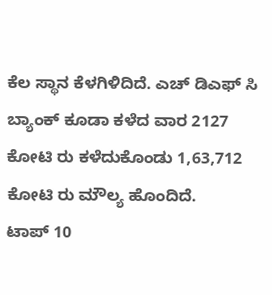ಕೆಲ ಸ್ಥಾನ ಕೆಳಗಿಳಿದಿದೆ. ಎಚ್ ಡಿಎಫ್ ಸಿ ಬ್ಯಾಂಕ್ ಕೂಡಾ ಕಳೆದ ವಾರ 2127 ಕೋಟಿ ರು ಕಳೆದುಕೊಂಡು 1,63,712 ಕೋಟಿ ರು ಮೌಲ್ಯ ಹೊಂದಿದೆ.
ಟಾಪ್ 10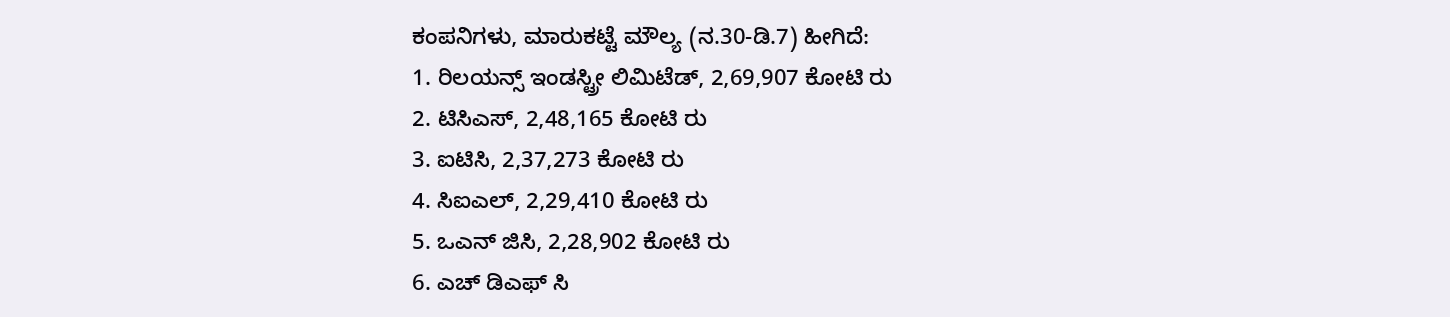ಕಂಪನಿಗಳು, ಮಾರುಕಟ್ಟೆ ಮೌಲ್ಯ (ನ.30-ಡಿ.7) ಹೀಗಿದೆ:
1. ರಿಲಯನ್ಸ್ ಇಂಡಸ್ಟ್ರೀ ಲಿಮಿಟೆಡ್, 2,69,907 ಕೋಟಿ ರು
2. ಟಿಸಿಎಸ್, 2,48,165 ಕೋಟಿ ರು
3. ಐಟಿಸಿ, 2,37,273 ಕೋಟಿ ರು
4. ಸಿಐಎಲ್, 2,29,410 ಕೋಟಿ ರು
5. ಒಎನ್ ಜಿಸಿ, 2,28,902 ಕೋಟಿ ರು
6. ಎಚ್ ಡಿಎಫ್ ಸಿ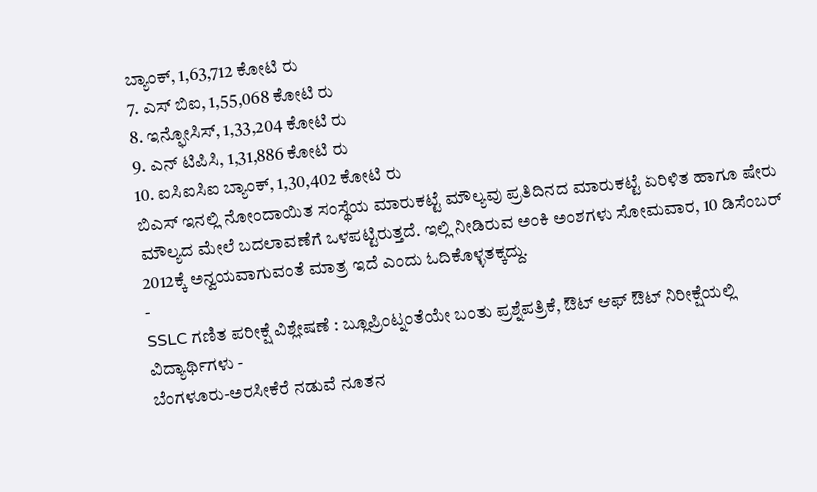ಬ್ಯಾಂಕ್, 1,63,712 ಕೋಟಿ ರು
7. ಎಸ್ ಬಿಐ, 1,55,068 ಕೋಟಿ ರು
8. ಇನ್ಫೋಸಿಸ್, 1,33,204 ಕೋಟಿ ರು
9. ಎನ್ ಟಿಪಿಸಿ, 1,31,886 ಕೋಟಿ ರು
10. ಐಸಿಐಸಿಐ ಬ್ಯಾಂಕ್, 1,30,402 ಕೋಟಿ ರು
ಬಿಎಸ್ ಇನಲ್ಲಿ ನೋಂದಾಯಿತ ಸಂಸ್ಥೆಯ ಮಾರುಕಟ್ಟೆ ಮೌಲ್ಯವು ಪ್ರತಿದಿನದ ಮಾರುಕಟ್ಟೆ ಏರಿಳಿತ ಹಾಗೂ ಷೇರು ಮೌಲ್ಯದ ಮೇಲೆ ಬದಲಾವಣೆಗೆ ಒಳಪಟ್ಟಿರುತ್ತದೆ. ಇಲ್ಲಿ ನೀಡಿರುವ ಅಂಕಿ ಅಂಶಗಳು ಸೋಮವಾರ, 10 ಡಿಸೆಂಬರ್ 2012ಕ್ಕೆ ಅನ್ವಯವಾಗುವಂತೆ ಮಾತ್ರ ಇದೆ ಎಂದು ಓದಿಕೊಳ್ಳತಕ್ಕದ್ದು.
-
SSLC ಗಣಿತ ಪರೀಕ್ಷೆ ವಿಶ್ಲೇಷಣೆ : ಬ್ಲೂಪ್ರಿಂಟ್ನಂತೆಯೇ ಬಂತು ಪ್ರಶ್ನೆಪತ್ರಿಕೆ, ಔಟ್ ಆಫ್ ಔಟ್ ನಿರೀಕ್ಷೆಯಲ್ಲಿ ವಿದ್ಯಾರ್ಥಿಗಳು -
ಬೆಂಗಳೂರು-ಅರಸೀಕೆರೆ ನಡುವೆ ನೂತನ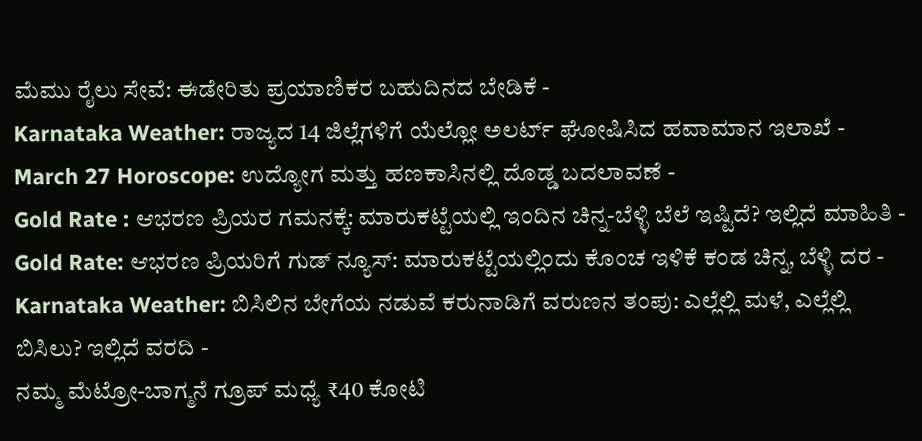ಮೆಮು ರೈಲು ಸೇವೆ: ಈಡೇರಿತು ಪ್ರಯಾಣಿಕರ ಬಹುದಿನದ ಬೇಡಿಕೆ -
Karnataka Weather: ರಾಜ್ಯದ 14 ಜಿಲ್ಲೆಗಳಿಗೆ ಯೆಲ್ಲೋ ಅಲರ್ಟ್ ಘೋಷಿಸಿದ ಹವಾಮಾನ ಇಲಾಖೆ -
March 27 Horoscope: ಉದ್ಯೋಗ ಮತ್ತು ಹಣಕಾಸಿನಲ್ಲಿ ದೊಡ್ಡ ಬದಲಾವಣೆ -
Gold Rate : ಆಭರಣ ಪ್ರಿಯರ ಗಮನಕ್ಕೆ: ಮಾರುಕಟ್ಟೆಯಲ್ಲಿ ಇಂದಿನ ಚಿನ್ನ-ಬೆಳ್ಳಿ ಬೆಲೆ ಇಷ್ಟಿದೆ? ಇಲ್ಲಿದೆ ಮಾಹಿತಿ -
Gold Rate: ಆಭರಣ ಪ್ರಿಯರಿಗೆ ಗುಡ್ ನ್ಯೂಸ್: ಮಾರುಕಟ್ಟೆಯಲ್ಲಿಂದು ಕೊಂಚ ಇಳಿಕೆ ಕಂಡ ಚಿನ್ನ, ಬೆಳ್ಳಿ ದರ -
Karnataka Weather: ಬಿಸಿಲಿನ ಬೇಗೆಯ ನಡುವೆ ಕರುನಾಡಿಗೆ ವರುಣನ ತಂಪು: ಎಲ್ಲೆಲ್ಲಿ ಮಳೆ, ಎಲ್ಲೆಲ್ಲಿ ಬಿಸಿಲು? ಇಲ್ಲಿದೆ ವರದಿ -
ನಮ್ಮ ಮೆಟ್ರೋ-ಬಾಗ್ಮನೆ ಗ್ರೂಪ್ ಮಧ್ಯೆ ₹40 ಕೋಟಿ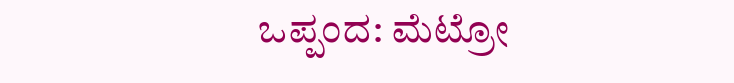ಒಪ್ಪಂದ: ಮೆಟ್ರೋ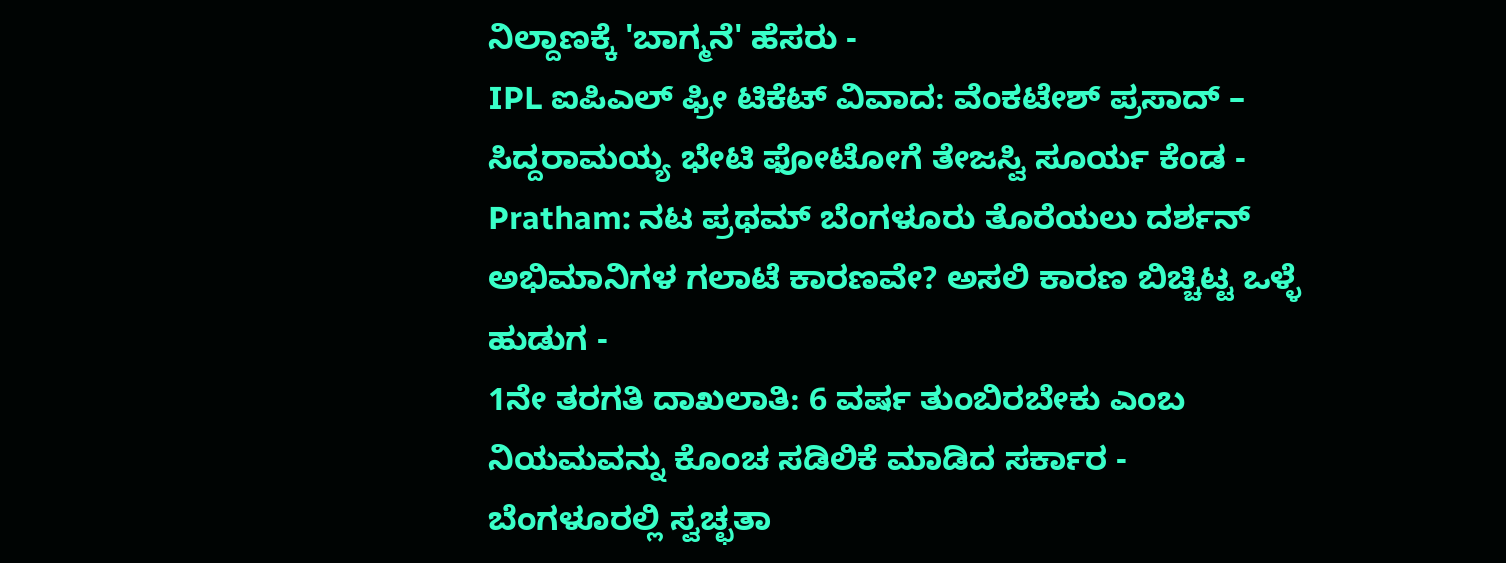ನಿಲ್ದಾಣಕ್ಕೆ 'ಬಾಗ್ಮನೆ' ಹೆಸರು -
IPL ಐಪಿಎಲ್ ಫ್ರೀ ಟಿಕೆಟ್ ವಿವಾದ: ವೆಂಕಟೇಶ್ ಪ್ರಸಾದ್ – ಸಿದ್ದರಾಮಯ್ಯ ಭೇಟಿ ಫೋಟೋಗೆ ತೇಜಸ್ವಿ ಸೂರ್ಯ ಕೆಂಡ -
Pratham: ನಟ ಪ್ರಥಮ್ ಬೆಂಗಳೂರು ತೊರೆಯಲು ದರ್ಶನ್ ಅಭಿಮಾನಿಗಳ ಗಲಾಟೆ ಕಾರಣವೇ? ಅಸಲಿ ಕಾರಣ ಬಿಚ್ಚಿಟ್ಟ ಒಳ್ಳೆ ಹುಡುಗ -
1ನೇ ತರಗತಿ ದಾಖಲಾತಿ: 6 ವರ್ಷ ತುಂಬಿರಬೇಕು ಎಂಬ ನಿಯಮವನ್ನು ಕೊಂಚ ಸಡಿಲಿಕೆ ಮಾಡಿದ ಸರ್ಕಾರ -
ಬೆಂಗಳೂರಲ್ಲಿ ಸ್ವಚ್ಛತಾ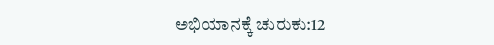ಅಭಿಯಾನಕ್ಕೆ ಚುರುಕು:12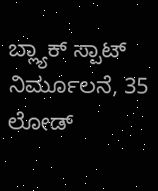ಬ್ಲ್ಯಾಕ್ ಸ್ಪಾಟ್ ನಿರ್ಮೂಲನೆ, 35 ಲೋಡ್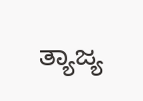ತ್ಯಾಜ್ಯ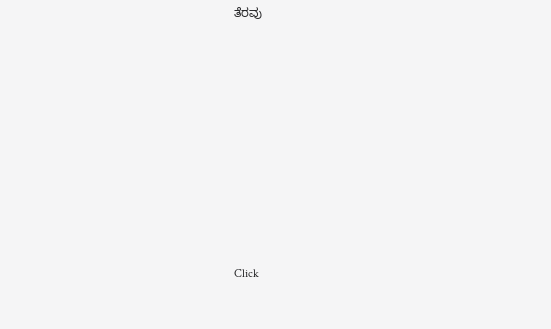ತೆರವು












Click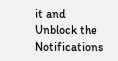it and Unblock the Notifications